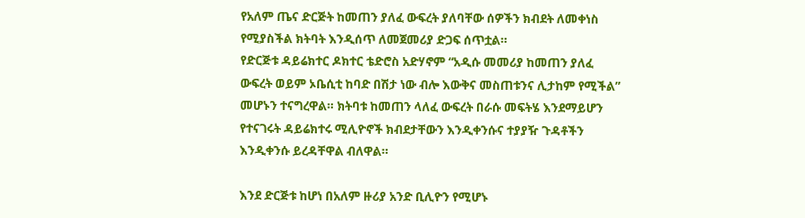የአለም ጤና ድርጅት ከመጠን ያለፈ ውፍረት ያለባቸው ሰዎችን ክብደት ለመቀነስ የሚያስችል ክትባት እንዲሰጥ ለመጀመሪያ ድጋፍ ሰጥቷል።
የድርጅቱ ዳይሬክተር ዶክተር ቴድሮስ አድሃኖም “አዲሱ መመሪያ ከመጠን ያለፈ ውፍረት ወይም ኦቤሲቲ ከባድ በሽታ ነው ብሎ እውቅና መስጠቱንና ሊታከም የሚችል” መሆኑን ተናግረዋል። ክትባቱ ከመጠን ላለፈ ውፍረት በራሱ መፍትሄ እንደማይሆን የተናገሩት ዳይሬክተሩ ሚሊዮኖች ክብደታቸውን እንዲቀንሱና ተያያዥ ጉዳቶችን እንዲቀንሱ ይረዳቸዋል ብለዋል።

እንደ ድርጅቱ ከሆነ በአለም ዙሪያ አንድ ቢሊዮን የሚሆኑ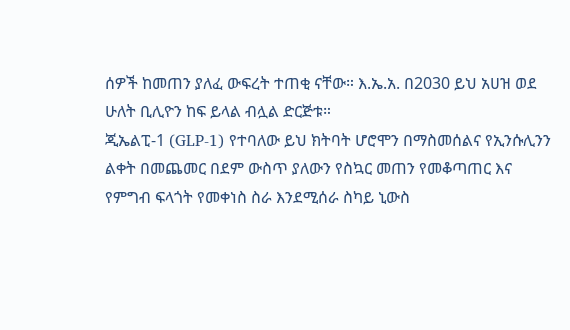ሰዎች ከመጠን ያለፈ ውፍረት ተጠቂ ናቸው። እ.ኤ.አ. በ2030 ይህ አሀዝ ወደ ሁለት ቢሊዮን ከፍ ይላል ብሏል ድርጅቱ።
ጂኤልፒ-1 (GLP-1) የተባለው ይህ ክትባት ሆሮሞን በማስመሰልና የኢንሱሊንን ልቀት በመጨመር በደም ውስጥ ያለውን የስኳር መጠን የመቆጣጠር እና የምግብ ፍላጎት የመቀነስ ስራ እንደሚሰራ ስካይ ኒውስ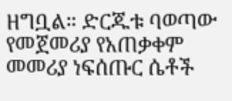ዘግቧል። ድርጁቱ ባወጣው የመጀመሪያ የአጠቃቀም መመሪያ ነፍሰጡር ሴቶች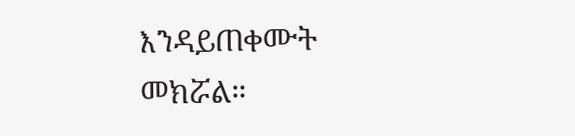እንዳይጠቀሙት መክሯል።